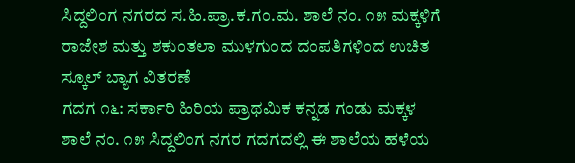ಸಿದ್ದಲಿಂಗ ನಗರದ ಸ.ಹಿ.ಪ್ರಾ.ಕ.ಗಂ.ಮ. ಶಾಲೆ ನಂ. ೧೫ ಮಕ್ಕಳಿಗೆ ರಾಜೇಶ ಮತ್ತು ಶಕುಂತಲಾ ಮುಳಗುಂದ ದಂಪತಿಗಳಿಂದ ಉಚಿತ ಸ್ಕೂಲ್ ಬ್ಯಾಗ ವಿತರಣೆ
ಗದಗ ೧೬: ಸರ್ಕಾರಿ ಹಿರಿಯ ಪ್ರಾಥಮಿಕ ಕನ್ನಡ ಗಂಡು ಮಕ್ಕಳ ಶಾಲೆ ನಂ. ೧೫ ಸಿದ್ದಲಿಂಗ ನಗರ ಗದಗದಲ್ಲಿ ಈ ಶಾಲೆಯ ಹಳೆಯ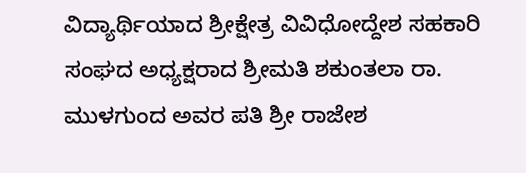ವಿದ್ಯಾರ್ಥಿಯಾದ ಶ್ರೀಕ್ಷೇತ್ರ ವಿವಿಧೋದ್ದೇಶ ಸಹಕಾರಿ ಸಂಘದ ಅಧ್ಯಕ್ಷರಾದ ಶ್ರೀಮತಿ ಶಕುಂತಲಾ ರಾ. ಮುಳಗುಂದ ಅವರ ಪತಿ ಶ್ರೀ ರಾಜೇಶ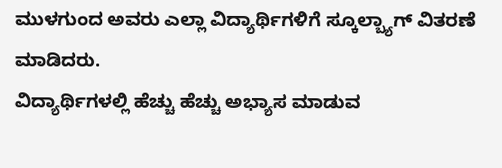ಮುಳಗುಂದ ಅವರು ಎಲ್ಲಾ ವಿದ್ಯಾರ್ಥಿಗಳಿಗೆ ಸ್ಕೂಲ್ಬ್ಯಾಗ್ ವಿತರಣೆ ಮಾಡಿದರು.
ವಿದ್ಯಾರ್ಥಿಗಳಲ್ಲಿ ಹೆಚ್ಚು ಹೆಚ್ಚು ಅಭ್ಯಾಸ ಮಾಡುವ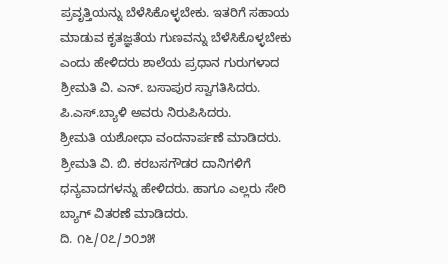ಪ್ರವೃತ್ತಿಯನ್ನು ಬೆಳೆಸಿಕೊಳ್ಳಬೇಕು. ಇತರಿಗೆ ಸಹಾಯ ಮಾಡುವ ಕೃತಜ್ಞತೆಯ ಗುಣವನ್ನು ಬೆಳೆಸಿಕೊಳ್ಳಬೇಕು ಎಂದು ಹೇಳಿದರು ಶಾಲೆಯ ಪ್ರಧಾನ ಗುರುಗಳಾದ ಶ್ರೀಮತಿ ವಿ. ಎನ್. ಬಸಾಪುರ ಸ್ವಾಗತಿಸಿದರು. ಪಿ.ಎಸ್.ಬ್ಯಾಳಿ ಅವರು ನಿರುಪಿಸಿದರು.
ಶ್ರೀಮತಿ ಯಶೋಧಾ ವಂದನಾರ್ಪಣೆ ಮಾಡಿದರು. ಶ್ರೀಮತಿ ವಿ. ಬಿ. ಕರಬಸಗೌಡರ ದಾನಿಗಳಿಗೆ ಧನ್ಯವಾದಗಳನ್ನು ಹೇಳಿದರು. ಹಾಗೂ ಎಲ್ಲರು ಸೇರಿ ಬ್ಯಾಗ್ ವಿತರಣೆ ಮಾಡಿದರು.
ದಿ. ೧೬/೦೭/೨೦೨೫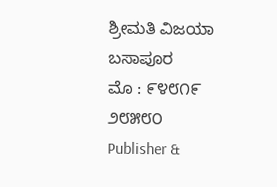ಶ್ರೀಮತಿ ವಿಜಯಾ ಬಸಾಪೂರ
ಮೊ : ೯೪೮೧೯ ೨೮೫೮೦
Publisher &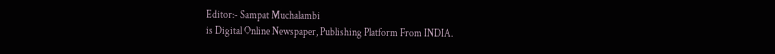Editor:- Sampat Muchalambi
is Digital Online Newspaper, Publishing Platform From INDIA.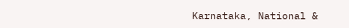Karnataka, National &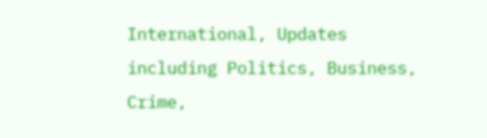International, Updates including Politics, Business, Crime,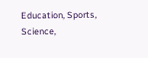Education, Sports, Science,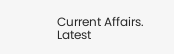Current Affairs. Latest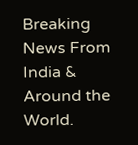Breaking News From India & Around the World.